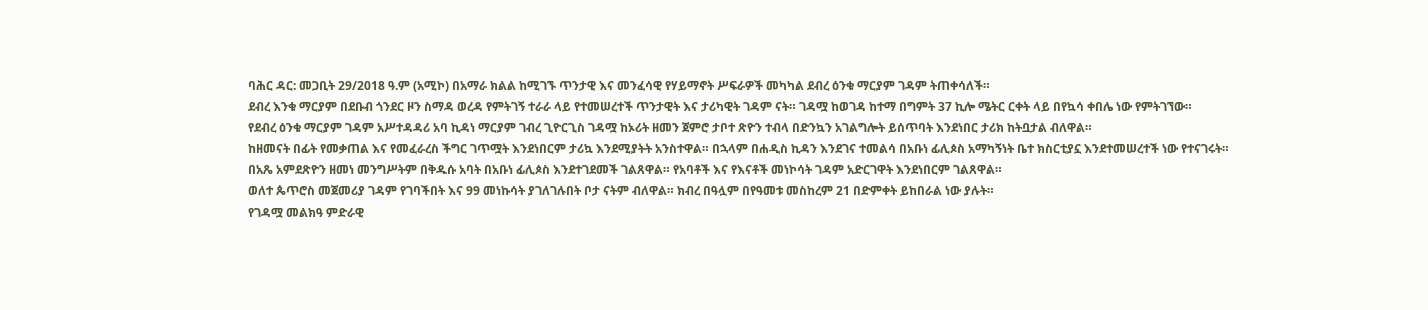ባሕር ዳር: መጋቢት 29/2018 ዓ.ም (አሚኮ) በአማራ ክልል ከሚገኙ ጥንታዊ እና መንፈሳዊ የሃይማኖት ሥፍራዎች መካካል ደብረ ዕንቁ ማርያም ገዳም ትጠቀሳለች።
ደብረ እንቁ ማርያም በደቡብ ጎንደር ዞን ስማዳ ወረዳ የምትገኝ ተራራ ላይ የተመሠረተች ጥንታዊት እና ታሪካዊት ገዳም ናት። ገዳሟ ከወገዳ ከተማ በግምት 37 ኪሎ ሜትር ርቀት ላይ በየኳሳ ቀበሌ ነው የምትገኘው።
የደብረ ዕንቁ ማርያም ገዳም አሥተዳዳሪ አባ ኪዳነ ማርያም ገብረ ጊዮርጊስ ገዳሟ ከኦሪት ዘመን ጀምሮ ታቦተ ጽዮን ተብላ በድንኳን አገልግሎት ይሰጥባት እንደነበር ታሪክ ከትቧታል ብለዋል።
ከዘመናት በፊት የመቃጠል እና የመፈራረስ ችግር ገጥሟት እንደነበርም ታሪኳ እንደሚያትት አንስተዋል። በኋላም በሐዲስ ኪዳን እንደገና ተመልሳ በአቡነ ፊሊጶስ አማካኝነት ቤተ ክስርቲያኗ እንደተመሠረተች ነው የተናገሩት።
በአጼ አምደጽዮን ዘመነ መንግሥትም በቅዱሱ አባት በአቡነ ፊሊጶስ እንደተገደመች ገልጸዋል። የአባቶች እና የእናቶች መነኮሳት ገዳም አድርገዋት እንደነበርም ገልጸዋል።
ወለተ ጴጥሮስ መጀመሪያ ገዳም የገባችበት እና 99 መነኩሳት ያገለገሉበት ቦታ ናትም ብለዋል። ክብረ በዓሏም በየዓመቱ መስከረም 21 በድምቀት ይከበራል ነው ያሉት።
የገዳሟ መልክዓ ምድራዊ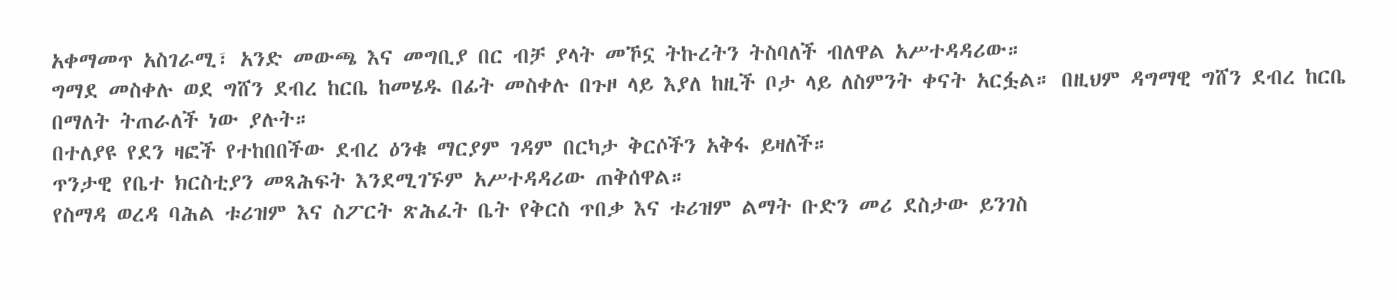አቀማመጥ አስገራሚ፣ አንድ መውጫ እና መግቢያ በር ብቻ ያላት መኾኗ ትኩረትን ትስባለች ብለዋል አሥተዳዳሪው።
ግማደ መስቀሉ ወደ ግሸን ደብረ ከርቤ ከመሄዱ በፊት መስቀሉ በጉዞ ላይ እያለ ከዚች ቦታ ላይ ለስምንት ቀናት አርፏል። በዚህም ዳግማዊ ግሸን ደብረ ከርቤ በማለት ትጠራለች ነው ያሉት።
በተለያዩ የደን ዛፎች የተከበበችው ደብረ ዕንቁ ማርያም ገዳም በርካታ ቅርሶችን አቅፋ ይዛለች።
ጥንታዊ የቤተ ክርስቲያን መጻሕፍት እንደሚገኙም አሥተዳዳሪው ጠቅሰዋል።
የስማዳ ወረዳ ባሕል ቱሪዝም እና ስፖርት ጽሕፈት ቤት የቅርስ ጥበቃ እና ቱሪዝም ልማት ቡድን መሪ ደስታው ይንገስ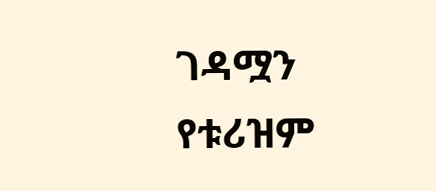ገዳሟን የቱሪዝም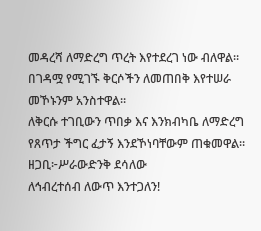መዳረሻ ለማድረግ ጥረት እየተደረገ ነው ብለዋል። በገዳሟ የሚገኙ ቅርሶችን ለመጠበቅ እየተሠራ መኾኑንም አንስተዋል።
ለቅርሱ ተገቢውን ጥበቃ እና እንክብካቤ ለማድረግ የጸጥታ ችግር ፈታኝ እንደኾነባቸውም ጠቁመዋል።
ዘጋቢ፦ሥራውድንቅ ደሳለው
ለኅብረተሰብ ለውጥ እንተጋለን!